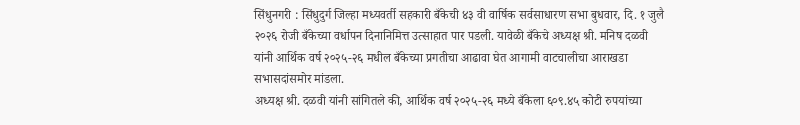सिंधुनगरी : सिंधुदुर्ग जिल्हा मध्यवर्ती सहकारी बँकेची ४३ वी वार्षिक सर्वसाधारण सभा बुधवार, दि. १ जुलै २०२६ रोजी बँकेच्या वर्धापन दिनानिमित्त उत्साहात पार पडली. यावेळी बँकेचे अध्यक्ष श्री. मनिष दळवी यांनी आर्थिक वर्ष २०२५-२६ मधील बँकेच्या प्रगतीचा आढावा घेत आगामी वाटचालीचा आराखडा सभासदांसमोर मांडला.
अध्यक्ष श्री. दळवी यांनी सांगितले की, आर्थिक वर्ष २०२५-२६ मध्ये बँकेला ६०९.४५ कोटी रुपयांच्या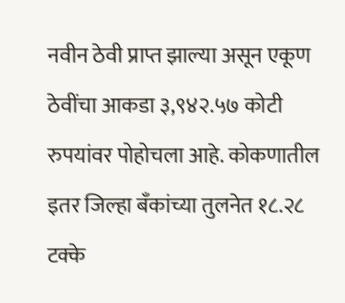नवीन ठेवी प्राप्त झाल्या असून एकूण ठेवींचा आकडा ३,९४२.५७ कोटी रुपयांवर पोहोचला आहे. कोकणातील इतर जिल्हा बँकांच्या तुलनेत १८.२८ टक्के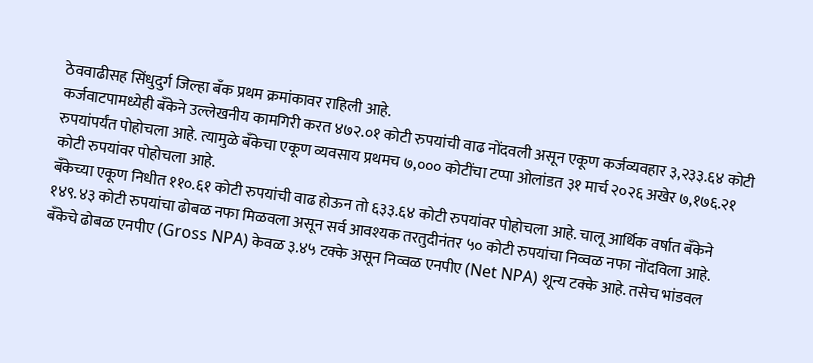ठेववाढीसह सिंधुदुर्ग जिल्हा बँक प्रथम क्रमांकावर राहिली आहे.
कर्जवाटपामध्येही बँकेने उल्लेखनीय कामगिरी करत ४७२.०१ कोटी रुपयांची वाढ नोंदवली असून एकूण कर्जव्यवहार ३,२३३.६४ कोटी रुपयांपर्यंत पोहोचला आहे. त्यामुळे बँकेचा एकूण व्यवसाय प्रथमच ७,००० कोटींचा टप्पा ओलांडत ३१ मार्च २०२६ अखेर ७,१७६.२१ कोटी रुपयांवर पोहोचला आहे.
बँकेच्या एकूण निधीत ११०.६१ कोटी रुपयांची वाढ होऊन तो ६३३.६४ कोटी रुपयांवर पोहोचला आहे. चालू आर्थिक वर्षात बँकेने १४९.४३ कोटी रुपयांचा ढोबळ नफा मिळवला असून सर्व आवश्यक तरतुदीनंतर ५० कोटी रुपयांचा निव्वळ नफा नोंदविला आहे.
बँकेचे ढोबळ एनपीए (Gross NPA) केवळ ३.४५ टक्के असून निव्वळ एनपीए (Net NPA) शून्य टक्के आहे. तसेच भांडवल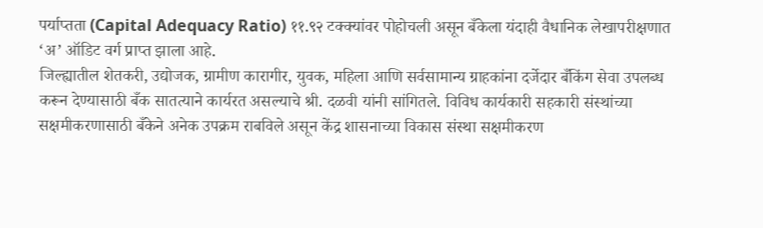पर्याप्तता (Capital Adequacy Ratio) ११.९२ टक्क्यांवर पोहोचली असून बँकेला यंदाही वैधानिक लेखापरीक्षणात ‘अ’ ऑडिट वर्ग प्राप्त झाला आहे.
जिल्ह्यातील शेतकरी, उद्योजक, ग्रामीण कारागीर, युवक, महिला आणि सर्वसामान्य ग्राहकांना दर्जेदार बँकिंग सेवा उपलब्ध करून देण्यासाठी बँक सातत्याने कार्यरत असल्याचे श्री. दळवी यांनी सांगितले. विविध कार्यकारी सहकारी संस्थांच्या सक्षमीकरणासाठी बँकेने अनेक उपक्रम राबविले असून केंद्र शासनाच्या विकास संस्था सक्षमीकरण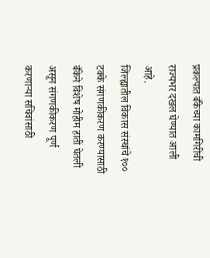प्रकल्पात बँकेच्या कामगिरीची राज्यभर दखल घेण्यात आली आहे.
जिल्ह्यातील विकास संस्थांचे १०० टक्के संगणकीकरण करण्यासाठी बँकेने विशेष मोहीम हाती घेतली असून संगणकीकरण पूर्ण करणाऱ्या सचिवांसाठी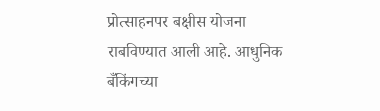प्रोत्साहनपर बक्षीस योजना राबविण्यात आली आहे. आधुनिक बँकिंगच्या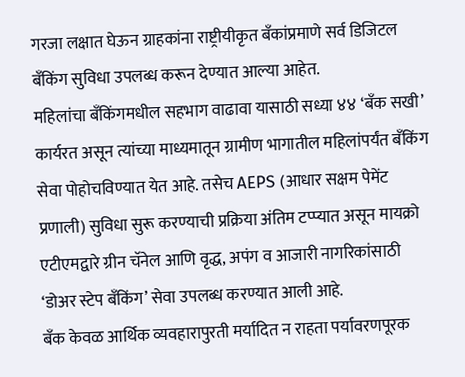गरजा लक्षात घेऊन ग्राहकांना राष्ट्रीयीकृत बँकांप्रमाणे सर्व डिजिटल बँकिंग सुविधा उपलब्ध करून देण्यात आल्या आहेत.
महिलांचा बँकिंगमधील सहभाग वाढावा यासाठी सध्या ४४ ‘बँक सखी’ कार्यरत असून त्यांच्या माध्यमातून ग्रामीण भागातील महिलांपर्यंत बँकिंग सेवा पोहोचविण्यात येत आहे. तसेच AEPS (आधार सक्षम पेमेंट प्रणाली) सुविधा सुरू करण्याची प्रक्रिया अंतिम टप्प्यात असून मायक्रो एटीएमद्वारे ग्रीन चॅनेल आणि वृद्ध, अपंग व आजारी नागरिकांसाठी ‘डोअर स्टेप बँकिंग’ सेवा उपलब्ध करण्यात आली आहे.
बँक केवळ आर्थिक व्यवहारापुरती मर्यादित न राहता पर्यावरणपूरक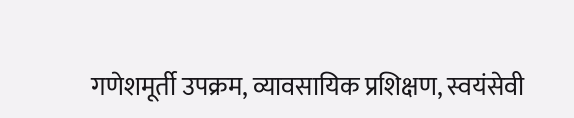गणेशमूर्ती उपक्रम, व्यावसायिक प्रशिक्षण, स्वयंसेवी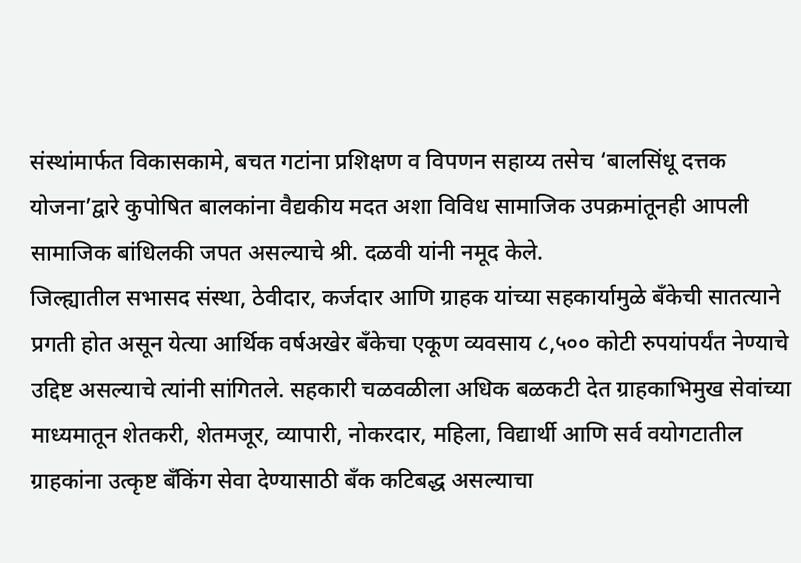संस्थांमार्फत विकासकामे, बचत गटांना प्रशिक्षण व विपणन सहाय्य तसेच ‘बालसिंधू दत्तक योजना’द्वारे कुपोषित बालकांना वैद्यकीय मदत अशा विविध सामाजिक उपक्रमांतूनही आपली सामाजिक बांधिलकी जपत असल्याचे श्री. दळवी यांनी नमूद केले.
जिल्ह्यातील सभासद संस्था, ठेवीदार, कर्जदार आणि ग्राहक यांच्या सहकार्यामुळे बँकेची सातत्याने प्रगती होत असून येत्या आर्थिक वर्षअखेर बँकेचा एकूण व्यवसाय ८,५०० कोटी रुपयांपर्यंत नेण्याचे उद्दिष्ट असल्याचे त्यांनी सांगितले. सहकारी चळवळीला अधिक बळकटी देत ग्राहकाभिमुख सेवांच्या माध्यमातून शेतकरी, शेतमजूर, व्यापारी, नोकरदार, महिला, विद्यार्थी आणि सर्व वयोगटातील ग्राहकांना उत्कृष्ट बँकिंग सेवा देण्यासाठी बँक कटिबद्ध असल्याचा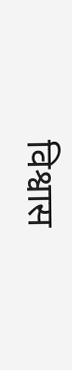विश्वास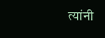त्यांनी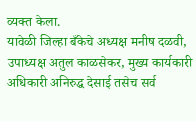व्यक्त केला.
यावेळी जिल्हा बँकेचे अध्यक्ष मनीष दळवी, उपाध्यक्ष अतुल काळसेकर, मुख्य कार्यकारी अधिकारी अनिरुद्ध देसाई तसेच सर्व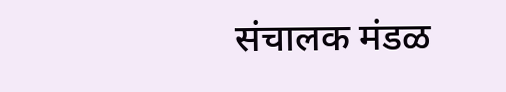संचालक मंडळ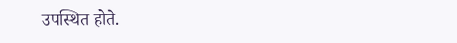उपस्थित होते.